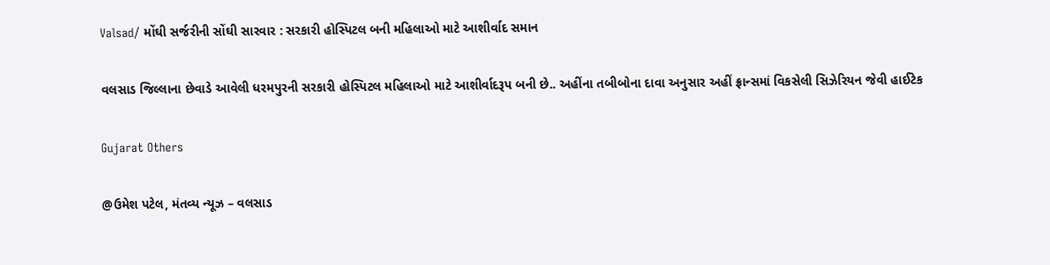Valsad/ મોંઘી સર્જરીની સોંઘી સારવાર : સરકારી હોસ્પિટલ બની મહિલાઓ માટે આશીર્વાદ સમાન

વલસાડ જિલ્લાના છેવાડે આવેલી ધરમપુરની સરકારી હોસ્પિટલ મહિલાઓ માટે આશીર્વાદરૂપ બની છે.. અહીંના તબીબોના દાવા અનુસાર અહીં ફ્રાન્સમાં વિકસેલી સિઝેરિયન જેવી હાઈટેક

Gujarat Others

@ઉમેશ પટેલ, મંતવ્ય ન્યૂઝ – વલસાડ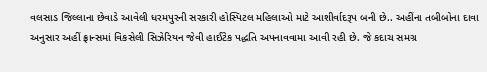વલસાડ જિલ્લાના છેવાડે આવેલી ધરમપુરની સરકારી હોસ્પિટલ મહિલાઓ માટે આશીર્વાદરૂપ બની છે.. અહીંના તબીબોના દાવા અનુસાર અહીં ફ્રાન્સમાં વિકસેલી સિઝેરિયન જેવી હાઈટેક પદ્ધતિ અપનાવવામા આવી રહી છે. જે કદાચ સમગ્ર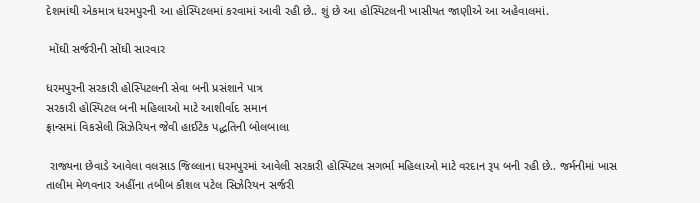દેશમાંથી એકમાત્ર ધરમપુરની આ હોસ્પિટલમાં કરવામાં આવી રહી છે.. શું છે આ હોસ્પિટલની ખાસીયત જાણીએ આ અહેવાલમાં.

 મોંઘી સર્જરીની સોંઘી સારવાર

ધરમપુરની સરકારી હોસ્પિટલની સેવા બની પ્રસંશાને પાત્ર
સરકારી હોસ્પિટલ બની મહિલાઓ માટે આશીર્વાદ સમાન
ફ્રાન્સમાં વિકસેલી સિઝેરિયન જેવી હાઈટેક પદ્ધતિની બોલબાલા

 રાજ્યના છેવાડે આવેલા વલસાડ જિલ્લાના ધરમપુરમાં આવેલી સરકારી હોસ્પિટલ સગર્ભા મહિલાઓ માટે વરદાન રૂપ બની રહી છે.. જર્મનીમાં ખાસ તાલીમ મેળવનાર અહીંના તબીબ કૌશલ પટેલ સિઝેરિયન સર્જરી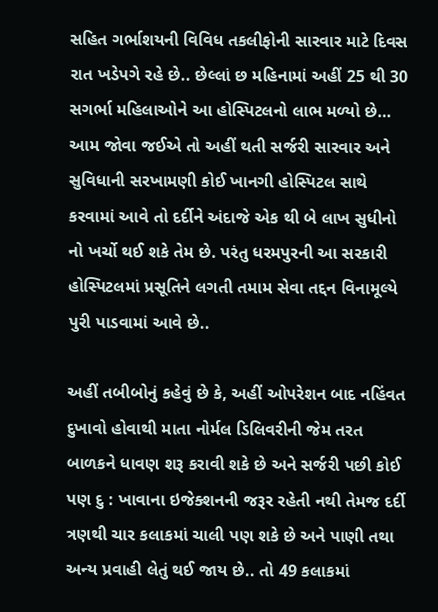સહિત ગર્ભાશયની વિવિધ તકલીફોની સારવાર માટે દિવસ રાત ખડેપગે રહે છે.. છેલ્લાં છ મહિનામાં અહીં 25 થી 30 સગર્ભા મહિલાઓને આ હોસ્પિટલનો લાભ મળ્યો છે… આમ જોવા જઈએ તો અહીં થતી સર્જરી સારવાર અને સુવિધાની સરખામણી કોઈ ખાનગી હોસ્પિટલ સાથે કરવામાં આવે તો દર્દીને અંદાજે એક થી બે લાખ સુધીનો નો ખર્ચો થઈ શકે તેમ છે. પરંતુ ધરમપુરની આ સરકારી હોસ્પિટલમાં પ્રસૂતિને લગતી તમામ સેવા તદ્દન વિનામૂલ્યે પુરી પાડવામાં આવે છે..

અહીં તબીબોનું કહેવું છે કે, અહીં ઓપરેશન બાદ નહિંવત દુખાવો હોવાથી માતા નોર્મલ ડિલિવરીની જેમ તરત બાળકને ધાવણ શરૂ કરાવી શકે છે અને સર્જરી પછી કોઈ પણ દુ : ખાવાના ઇજેક્શનની જરૂર રહેતી નથી તેમજ દર્દી ત્રણથી ચાર કલાકમાં ચાલી પણ શકે છે અને પાણી તથા અન્ય પ્રવાહી લેતું થઈ જાય છે.. તો 49 કલાકમાં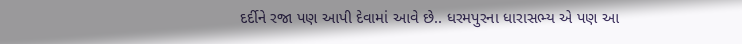દર્દીને રજા પણ આપી દેવામાં આવે છે.. ધરમપુરના ધારાસભ્ય એ પણ આ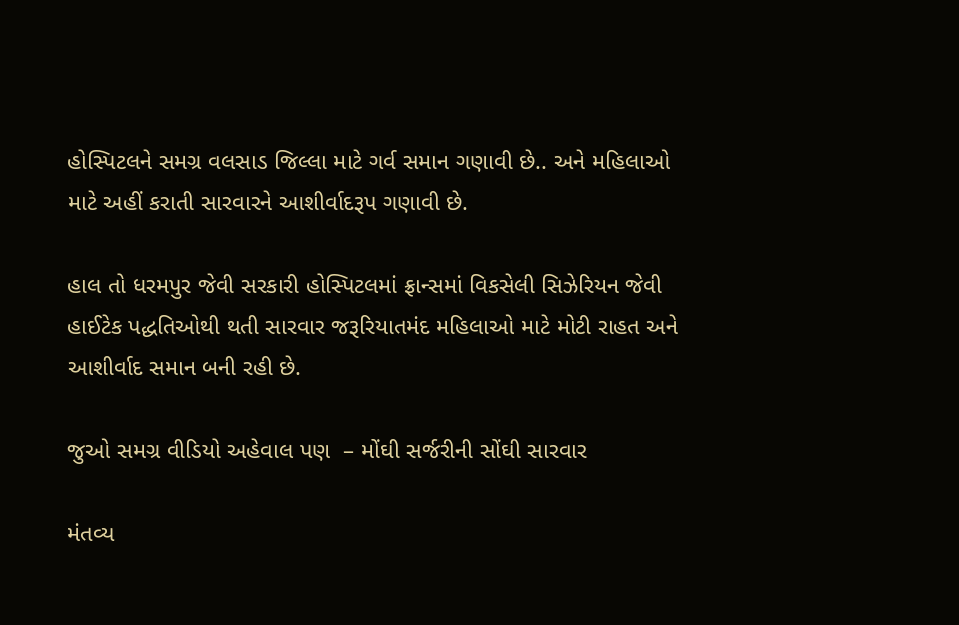હોસ્પિટલને સમગ્ર વલસાડ જિલ્લા માટે ગર્વ સમાન ગણાવી છે.. અને મહિલાઓ માટે અહીં કરાતી સારવારને આશીર્વાદરૂપ ગણાવી છે.

હાલ તો ધરમપુર જેવી સરકારી હોસ્પિટલમાં ફ્રાન્સમાં વિકસેલી સિઝેરિયન જેવી હાઈટેક પદ્ધતિઓથી થતી સારવાર જરૂરિયાતમંદ મહિલાઓ માટે મોટી રાહત અને આશીર્વાદ સમાન બની રહી છે.

જુઓ સમગ્ર વીડિયો અહેવાલ પણ  – મોંઘી સર્જરીની સોંઘી સારવાર

મંતવ્ય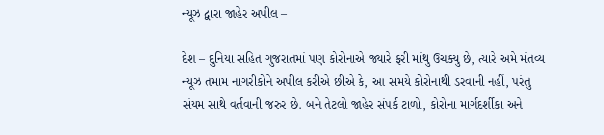ન્યૂઝ દ્વારા જાહેર અપીલ –

દેશ – દુનિયા સહિત ગુજરાતમાં પણ કોરોનાએ જ્યારે ફરી માંથુ ઉચક્યુ છે, ત્યારે અમે મંતવ્ય ન્યૂઝ તમામ નાગરીકોને અપીલ કરીએ છીએ કે, આ સમયે કોરોનાથી ડરવાની નહીં, પરંતુ સંયમ સાથે વર્તવાની જરુર છે. બને તેટલો જાહેર સંપર્ક ટાળો, કોરોના માર્ગદર્શીકા અને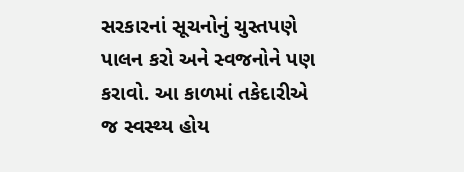સરકારનાં સૂચનોનું ચુસ્તપણે પાલન કરો અને સ્વજનોને પણ કરાવો. આ કાળમાં તકેદારીએ જ સ્વસ્થ્ય હોય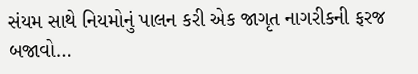સંયમ સાથે નિયમોનું પાલન કરી એક જાગૃત નાગરીકની ફરજ બજાવો…